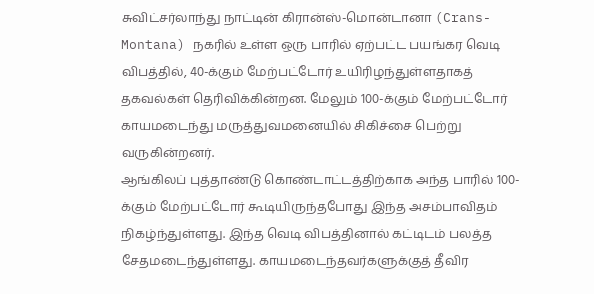சுவிட்சர்லாந்து நாட்டின் கிரான்ஸ்-மொன்டானா (Crans-Montana) நகரில் உள்ள ஒரு பாரில் ஏற்பட்ட பயங்கர வெடி விபத்தில், 40-க்கும் மேற்பட்டோர் உயிரிழந்துள்ளதாகத் தகவல்கள் தெரிவிக்கின்றன. மேலும் 100-க்கும் மேற்பட்டோர் காயமடைந்து மருத்துவமனையில் சிகிச்சை பெற்று வருகின்றனர்.
ஆங்கிலப் புத்தாண்டு கொண்டாட்டத்திற்காக அந்த பாரில் 100-க்கும் மேற்பட்டோர் கூடியிருந்தபோது இந்த அசம்பாவிதம் நிகழ்ந்துள்ளது. இந்த வெடி விபத்தினால் கட்டிடம் பலத்த சேதமடைந்துள்ளது. காயமடைந்தவர்களுக்குத் தீவிர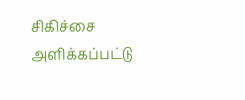சிகிச்சை அளிக்கப்பட்டு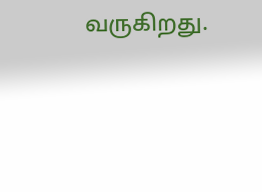வருகிறது.